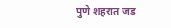पुणे शहरात जड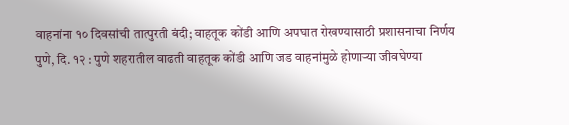वाहनांना १० दिवसांची तात्पुरती बंदी; वाहतूक कोंडी आणि अपघात रोखण्यासाठी प्रशासनाचा निर्णय
पुणे, दि. १२ : पुणे शहरातील वाढती वाहतूक कोंडी आणि जड वाहनांमुळे होणाऱ्या जीवघेण्या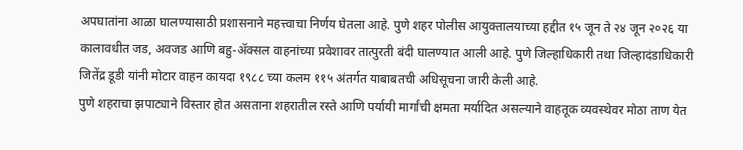अपघातांना आळा घालण्यासाठी प्रशासनाने महत्त्वाचा निर्णय घेतला आहे. पुणे शहर पोलीस आयुक्तालयाच्या हद्दीत १५ जून ते २४ जून २०२६ या कालावधीत जड, अवजड आणि बहु-ॲक्सल वाहनांच्या प्रवेशावर तात्पुरती बंदी घालण्यात आली आहे. पुणे जिल्हाधिकारी तथा जिल्हादंडाधिकारी जितेंद्र डूडी यांनी मोटार वाहन कायदा १९८८ च्या कलम ११५ अंतर्गत याबाबतची अधिसूचना जारी केली आहे.
पुणे शहराचा झपाट्याने विस्तार होत असताना शहरातील रस्ते आणि पर्यायी मार्गांची क्षमता मर्यादित असल्याने वाहतूक व्यवस्थेवर मोठा ताण येत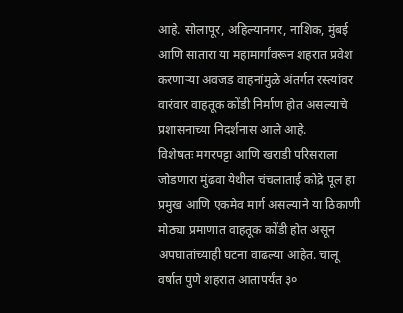आहे. सोलापूर, अहिल्यानगर, नाशिक, मुंबई आणि सातारा या महामार्गांवरून शहरात प्रवेश करणाऱ्या अवजड वाहनांमुळे अंतर्गत रस्त्यांवर वारंवार वाहतूक कोंडी निर्माण होत असल्याचे प्रशासनाच्या निदर्शनास आले आहे.
विशेषतः मगरपट्टा आणि खराडी परिसराला जोडणारा मुंढवा येथील चंचलाताई कोद्रे पूल हा प्रमुख आणि एकमेव मार्ग असल्याने या ठिकाणी मोठ्या प्रमाणात वाहतूक कोंडी होत असून अपघातांच्याही घटना वाढल्या आहेत. चालू वर्षात पुणे शहरात आतापर्यंत ३०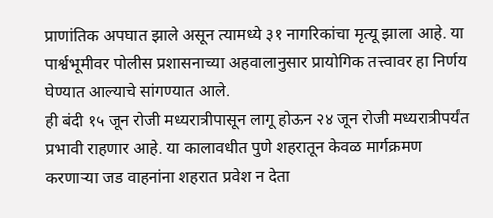प्राणांतिक अपघात झाले असून त्यामध्ये ३१ नागरिकांचा मृत्यू झाला आहे. या पार्श्वभूमीवर पोलीस प्रशासनाच्या अहवालानुसार प्रायोगिक तत्त्वावर हा निर्णय घेण्यात आल्याचे सांगण्यात आले.
ही बंदी १५ जून रोजी मध्यरात्रीपासून लागू होऊन २४ जून रोजी मध्यरात्रीपर्यंत प्रभावी राहणार आहे. या कालावधीत पुणे शहरातून केवळ मार्गक्रमण करणाऱ्या जड वाहनांना शहरात प्रवेश न देता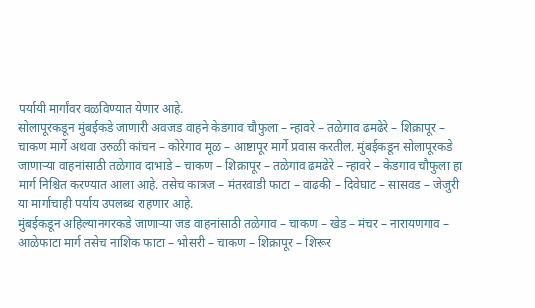पर्यायी मार्गांवर वळविण्यात येणार आहे.
सोलापूरकडून मुंबईकडे जाणारी अवजड वाहने केडगाव चौफुला – न्हावरे – तळेगाव ढमढेरे – शिक्रापूर – चाकण मार्गे अथवा उरुळी कांचन – कोरेगाव मूळ – आष्टापूर मार्गे प्रवास करतील. मुंबईकडून सोलापूरकडे जाणाऱ्या वाहनांसाठी तळेगाव दाभाडे – चाकण – शिक्रापूर – तळेगाव ढमढेरे – न्हावरे – केडगाव चौफुला हा मार्ग निश्चित करण्यात आला आहे. तसेच कात्रज – मंतरवाडी फाटा – वाढकी – दिवेघाट – सासवड – जेजुरी या मार्गाचाही पर्याय उपलब्ध राहणार आहे.
मुंबईकडून अहिल्यानगरकडे जाणाऱ्या जड वाहनांसाठी तळेगाव – चाकण – खेड – मंचर – नारायणगाव – आळेफाटा मार्ग तसेच नाशिक फाटा – भोसरी – चाकण – शिक्रापूर – शिरूर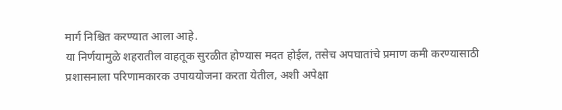मार्ग निश्चित करण्यात आला आहे.
या निर्णयामुळे शहरातील वाहतूक सुरळीत होण्यास मदत होईल, तसेच अपघातांचे प्रमाण कमी करण्यासाठी प्रशासनाला परिणामकारक उपाययोजना करता येतील, अशी अपेक्षा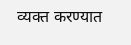व्यक्त करण्यात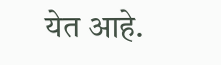येत आहे.